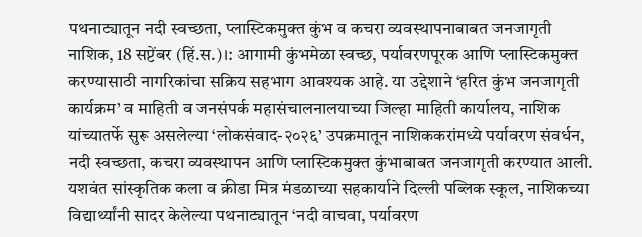पथनाट्यातून नदी स्वच्छता, प्लास्टिकमुक्त कुंभ व कचरा व्यवस्थापनाबाबत जनजागृती
नाशिक, 18 सप्टेंबर (हिं.स.)।: आगामी कुंभमेळा स्वच्छ, पर्यावरणपूरक आणि प्लास्टिकमुक्त करण्यासाठी नागरिकांचा सक्रिय सहभाग आवश्यक आहे. या उद्देशाने ‘हरित कुंभ जनजागृती कार्यक्रम’ व माहिती व जनसंपर्क महासंचालनालयाच्या जिल्हा माहिती कार्यालय, नाशिक यांच्यातर्फे सुरू असलेल्या ‘लोकसंवाद-२०२६’ उपक्रमातून नाशिककरांमध्ये पर्यावरण संवर्धन, नदी स्वच्छता, कचरा व्यवस्थापन आणि प्लास्टिकमुक्त कुंभाबाबत जनजागृती करण्यात आली.
यशवंत सांस्कृतिक कला व क्रीडा मित्र मंडळाच्या सहकार्याने दिल्ली पब्लिक स्कूल, नाशिकच्या विद्यार्थ्यांनी सादर केलेल्या पथनाट्यातून ‘नदी वाचवा, पर्यावरण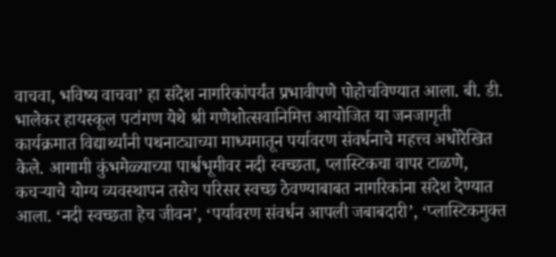वाचवा, भविष्य वाचवा’ हा संदेश नागरिकांपर्यंत प्रभावीपणे पोहोचविण्यात आला. बी. डी. भालेकर हायस्कूल पटांगण येथे श्री गणेशोत्सवानिमित्त आयोजित या जनजागृती कार्यक्रमात विद्यार्थ्यांनी पथनाट्याच्या माध्यमातून पर्यावरण संवर्धनाचे महत्त्व अधोरेखित केले. आगामी कुंभमेळ्याच्या पार्श्वभूमीवर नदी स्वच्छता, प्लास्टिकचा वापर टाळणे, कचऱ्याचे योग्य व्यवस्थापन तसेच परिसर स्वच्छ ठेवण्याबाबत नागरिकांना संदेश देण्यात आला. ‘नदी स्वच्छता हेच जीवन’, ‘पर्यावरण संवर्धन आपली जबाबदारी’, ‘प्लास्टिकमुक्त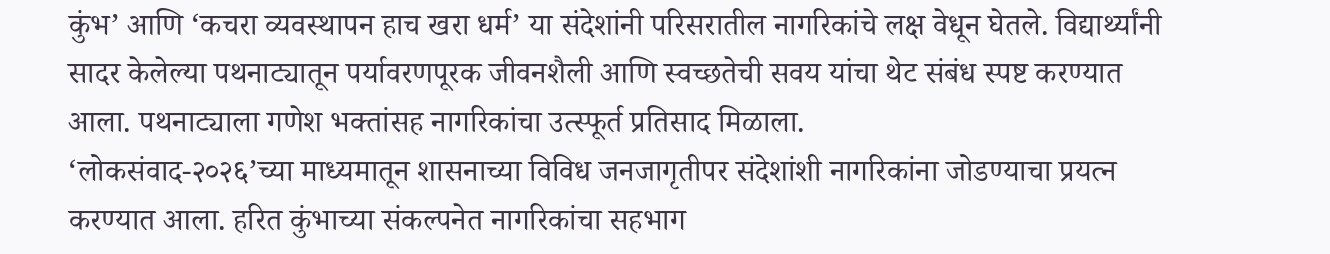कुंभ’ आणि ‘कचरा व्यवस्थापन हाच खरा धर्म’ या संदेशांनी परिसरातील नागरिकांचे लक्ष वेधून घेतले. विद्यार्थ्यांनी सादर केलेल्या पथनाट्यातून पर्यावरणपूरक जीवनशैली आणि स्वच्छतेची सवय यांचा थेट संबंध स्पष्ट करण्यात आला. पथनाट्याला गणेश भक्तांसह नागरिकांचा उत्स्फूर्त प्रतिसाद मिळाला.
‘लोकसंवाद-२०२६’च्या माध्यमातून शासनाच्या विविध जनजागृतीपर संदेशांशी नागरिकांना जोडण्याचा प्रयत्न करण्यात आला. हरित कुंभाच्या संकल्पनेत नागरिकांचा सहभाग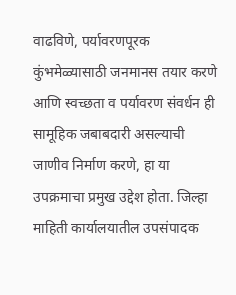वाढविणे, पर्यावरणपूरक कुंभमेळ्यासाठी जनमानस तयार करणे आणि स्वच्छता व पर्यावरण संवर्धन ही सामूहिक जबाबदारी असल्याची जाणीव निर्माण करणे, हा या उपक्रमाचा प्रमुख उद्देश होता. जिल्हा माहिती कार्यालयातील उपसंपादक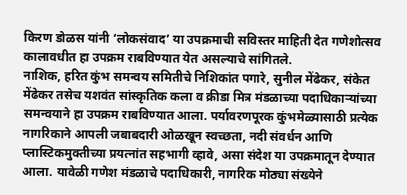किरण डोळस यांनी ‘लोकसंवाद’ या उपक्रमाची सविस्तर माहिती देत गणेशोत्सव कालावधीत हा उपक्रम राबविण्यात येत असल्याचे सांगितले.
नाशिक, हरित कुंभ समन्वय समितीचे निशिकांत पगारे, सुनील मेंढेकर, संकेत मेंढेकर तसेच यशवंत सांस्कृतिक कला व क्रीडा मित्र मंडळाच्या पदाधिकाऱ्यांच्या समन्वयाने हा उपक्रम राबविण्यात आला. पर्यावरणपूरक कुंभमेळ्यासाठी प्रत्येक नागरिकाने आपली जबाबदारी ओळखून स्वच्छता, नदी संवर्धन आणि प्लास्टिकमुक्तीच्या प्रयत्नांत सहभागी व्हावे, असा संदेश या उपक्रमातून देण्यात आला. यावेळी गणेश मंडळाचे पदाधिकारी, नागरिक मोठ्या संख्येने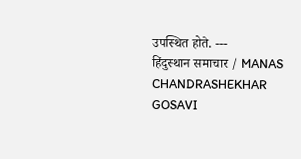उपस्थित होते. ---
हिंदुस्थान समाचार / MANAS CHANDRASHEKHAR GOSAVI